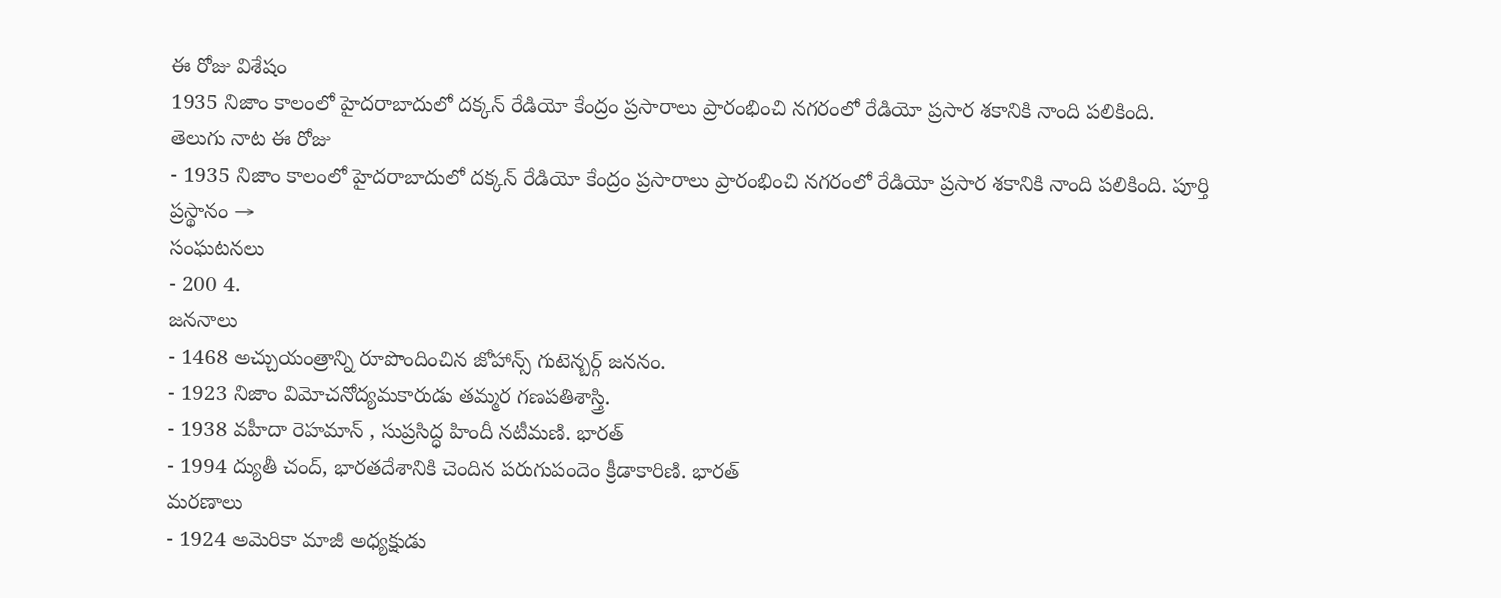ఈ రోజు విశేషం
1935 నిజాం కాలంలో హైదరాబాదులో దక్కన్ రేడియో కేంద్రం ప్రసారాలు ప్రారంభించి నగరంలో రేడియో ప్రసార శకానికి నాంది పలికింది.
తెలుగు నాట ఈ రోజు
- 1935 నిజాం కాలంలో హైదరాబాదులో దక్కన్ రేడియో కేంద్రం ప్రసారాలు ప్రారంభించి నగరంలో రేడియో ప్రసార శకానికి నాంది పలికింది. పూర్తి ప్రస్థానం →
సంఘటనలు
- 200 4.
జననాలు
- 1468 అచ్చుయంత్రాన్ని రూపొందించిన జోహాన్స్ గుటెన్బర్గ్ జననం.
- 1923 నిజాం విమోచనోద్యమకారుడు తమ్మర గణపతిశాస్త్రి.
- 1938 వహీదా రెహమాన్ , సుప్రసిద్ధ హిందీ నటీమణి. భారత్
- 1994 ద్యుతీ చంద్, భారతదేశానికి చెందిన పరుగుపందెం క్రీడాకారిణి. భారత్
మరణాలు
- 1924 అమెరికా మాజీ అధ్యక్షుడు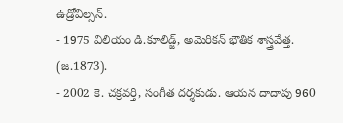ఉడ్రోవిల్సన్.
- 1975 విలియం డి.కూలిడ్జ్, అమెరికన్ భౌతిక శాస్త్రవేత్త. (జ.1873).
- 2002 కె. చక్రవర్తి, సంగీత దర్శకుడు. ఆయన దాదాపు 960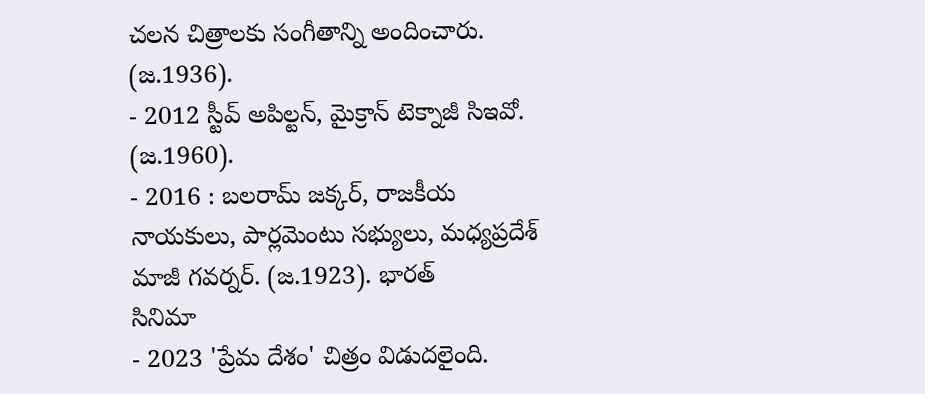చలన చిత్రాలకు సంగీతాన్ని అందించారు. (జ.1936).
- 2012 స్టీవ్ అపిల్టన్, మైక్రాన్ టెక్నాజీ సిఇవో. (జ.1960).
- 2016 : బలరామ్ జక్కర్, రాజకీయ నాయకులు, పార్లమెంటు సభ్యులు, మధ్యప్రదేశ్ మాజీ గవర్నర్. (జ.1923). భారత్
సినిమా
- 2023 'ప్రేమ దేశం' చిత్రం విడుదలైంది.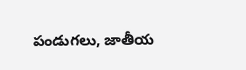పండుగలు, జాతీయ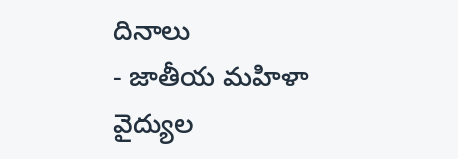దినాలు
- జాతీయ మహిళా వైద్యుల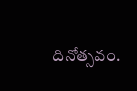దినోత్సవం.